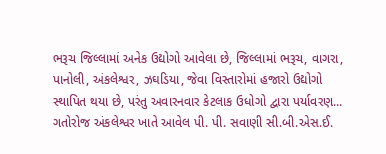ભરૂચ જિલ્લામાં અનેક ઉદ્યોગો આવેલા છે, જિલ્લામાં ભરૂચ, વાગરા, પાનોલી, અંકલેશ્વર, ઝઘડિયા, જેવા વિસ્તારોમાં હજારો ઉદ્યોગો સ્થાપિત થયા છે, પરંતુ અવારનવાર કેટલાક ઉધોગો દ્વારા પર્યાવરણ...
ગતોરોજ અંકલેશ્વર ખાતે આવેલ પી. પી. સવાણી સી.બી.એસ.ઈ.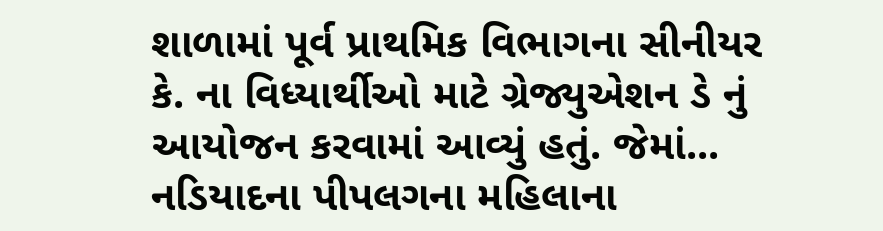શાળામાં પૂર્વ પ્રાથમિક વિભાગના સીનીયર કે. ના વિધ્યાર્થીઓ માટે ગ્રેજ્યુએશન ડે નું આયોજન કરવામાં આવ્યું હતું. જેમાં...
નડિયાદના પીપલગના મહિલાના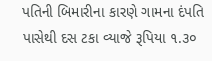પતિની બિમારીના કારણે ગામના દંપતિ પાસેથી દસ ટકા વ્યાજે રૂપિયા ૧.૩૦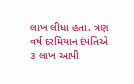લાખ લીધા હતા. ત્રણ વર્ષ દરમિયાન દંપતિએ ૩ લાખ આપી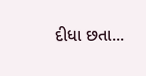દીધા છતા...